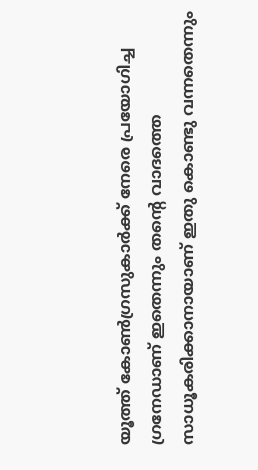യൂത്ത് കോണ്‍ഗ്രസുകാര്‍ക്ക് നേരെ പ്രയോഗിച്ച ഗ്രനേഡാണ് ഇതെന്നും തന്‍റെ വാദത്തെ സാധൂകരിക്കാനായാണ് ഇതു കൊണ്ടു വന്നതെന്നും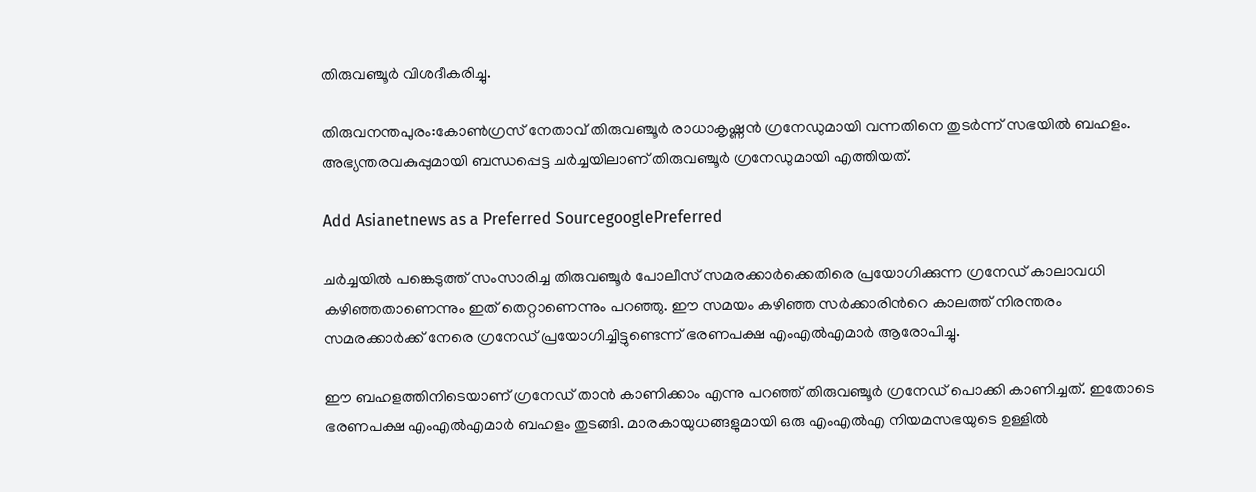തിരുവഞ്ചൂര്‍ വിശദീകരിച്ചു.

തിരുവനന്തപുരം:കോണ്‍ഗ്രസ് നേതാവ് തിരുവഞ്ചൂര്‍ രാധാകൃഷ്ണന്‍ ഗ്രനേഡുമായി വന്നതിനെ തുടര്‍ന്ന് സഭയില്‍ ബഹളം. അഭ്യന്തരവകുപ്പുമായി ബന്ധപ്പെട്ട ചര്‍ച്ചയിലാണ് തിരുവഞ്ചൂര്‍ ഗ്രനേഡുമായി എത്തിയത്.

Add Asianetnews as a Preferred SourcegooglePreferred

ചര്‍ച്ചയില്‍ പങ്കെടുത്ത് സംസാരിച്ച തിരുവഞ്ചൂര്‍ പോലീസ് സമരക്കാര്‍ക്കെതിരെ പ്രയോഗിക്കുന്ന ഗ്രനേഡ് കാലാവധി കഴിഞ്ഞതാണെന്നും ഇത് തെറ്റാണെന്നും പറഞ്ഞു. ഈ സമയം കഴിഞ്ഞ സര്‍ക്കാരിന്‍റെ കാലത്ത് നിരന്തരം സമരക്കാര്‍ക്ക് നേരെ ഗ്രനേഡ് പ്രയോഗിച്ചിട്ടുണ്ടെന്ന് ഭരണപക്ഷ എംഎല്‍എമാര്‍ ആരോപിച്ചു.

ഈ ബഹളത്തിനിടെയാണ് ഗ്രനേഡ് താന്‍ കാണിക്കാം എന്നു പറഞ്ഞ് തിരുവഞ്ചൂര്‍ ഗ്രനേ‍ഡ് പൊക്കി കാണിച്ചത്. ഇതോടെ ഭരണപക്ഷ എംഎല്‍എമാര്‍ ബഹളം തുടങ്ങി. മാരകായുധങ്ങളുമായി ഒരു എംഎല്‍എ നിയമസഭയുടെ ഉള്ളില്‍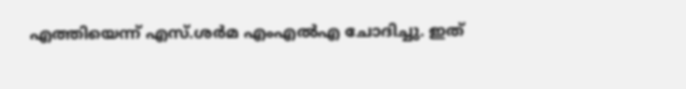എത്തിയെന്ന് എസ്.ശര്‍മ എംഎല്‍എ ചോദിച്ചു. ഇത്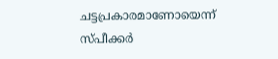ചട്ടപ്രകാരമാണോയെന്ന് സ്പീക്കര്‍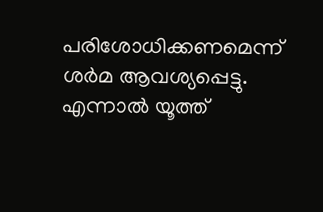പരിശോധിക്കണമെന്ന് ശര്‍മ ആവശ്യപ്പെട്ടു. എന്നാല്‍ യൂത്ത്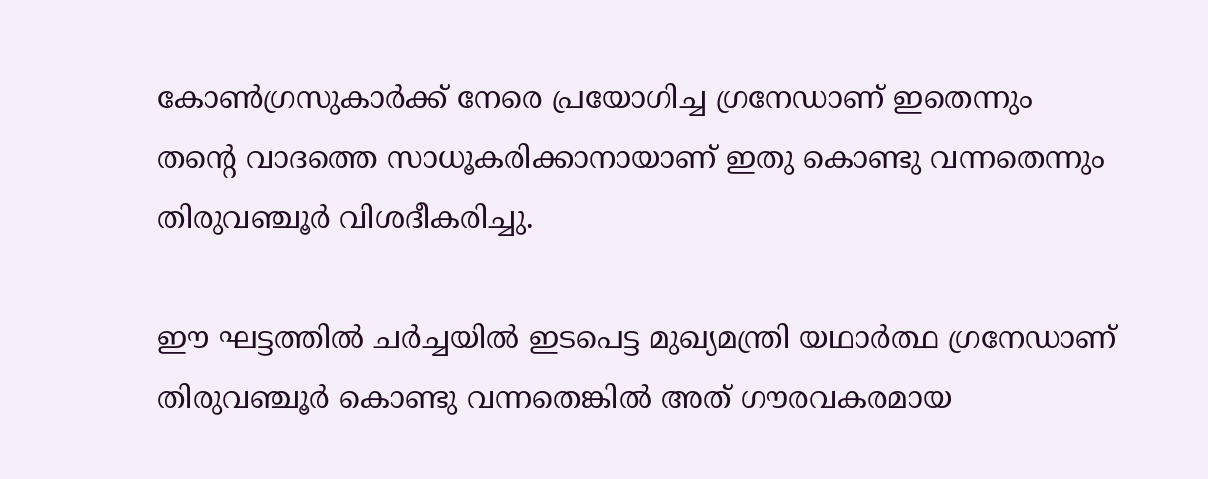കോണ്‍ഗ്രസുകാര്‍ക്ക് നേരെ പ്രയോഗിച്ച ഗ്രനേഡാണ് ഇതെന്നും തന്‍റെ വാദത്തെ സാധൂകരിക്കാനായാണ് ഇതു കൊണ്ടു വന്നതെന്നും തിരുവഞ്ചൂര്‍ വിശദീകരിച്ചു.

ഈ ഘട്ടത്തില്‍ ചര്‍ച്ചയില്‍ ഇടപെട്ട മുഖ്യമന്ത്രി യഥാര്‍ത്ഥ ഗ്രനേഡാണ് തിരുവഞ്ചൂര്‍ കൊണ്ടു വന്നതെങ്കില്‍ അത് ഗൗരവകരമായ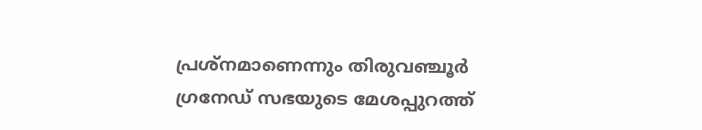പ്രശ്നമാണെന്നും തിരുവഞ്ചൂര്‍ ഗ്രനേഡ് സഭയുടെ മേശപ്പുറത്ത്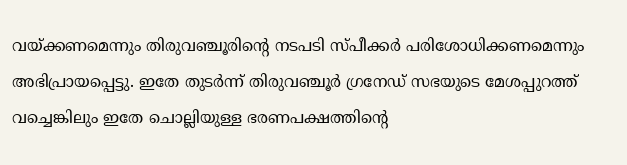വയ്ക്കണമെന്നും തിരുവഞ്ചൂരിന്‍റെ നടപടി സ്പീക്കര്‍ പരിശോധിക്കണമെന്നും അഭിപ്രായപ്പെട്ടു. ഇതേ തുടര്‍ന്ന് തിരുവഞ്ചൂര്‍ ഗ്രനേഡ് സഭയുടെ മേശപ്പുറത്ത് വച്ചെങ്കിലും ഇതേ ചൊല്ലിയുള്ള ഭരണപക്ഷത്തിന്‍റെ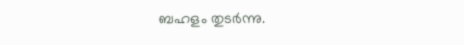ബഹളം തുടര്‍ന്നു.